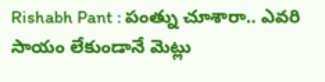Rishabh Pant : పంత్ను చూశారా.. ఎవరి సాయం లేకుండానే మెట్లు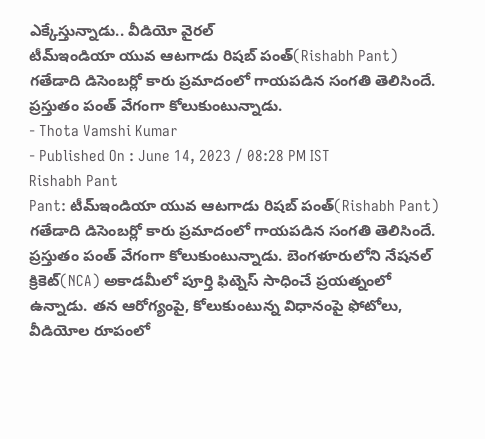ఎక్కేస్తున్నాడు.. వీడియో వైరల్
టీమ్ఇండియా యువ ఆటగాడు రిషబ్ పంత్(Rishabh Pant) గతేడాది డిసెంబర్లో కారు ప్రమాదంలో గాయపడిన సంగతి తెలిసిందే. ప్రస్తుతం పంత్ వేగంగా కోలుకుంటున్నాడు.
- Thota Vamshi Kumar
- Published On : June 14, 2023 / 08:28 PM IST
Rishabh Pant
Pant: టీమ్ఇండియా యువ ఆటగాడు రిషబ్ పంత్(Rishabh Pant) గతేడాది డిసెంబర్లో కారు ప్రమాదంలో గాయపడిన సంగతి తెలిసిందే. ప్రస్తుతం పంత్ వేగంగా కోలుకుంటున్నాడు. బెంగళూరులోని నేషనల్ క్రికెట్(NCA) అకాడమీలో పూర్తి ఫిట్నెస్ సాధించే ప్రయత్నంలో ఉన్నాడు. తన ఆరోగ్యంపై, కోలుకుంటున్న విధానంపై ఫోటోలు, వీడియోల రూపంలో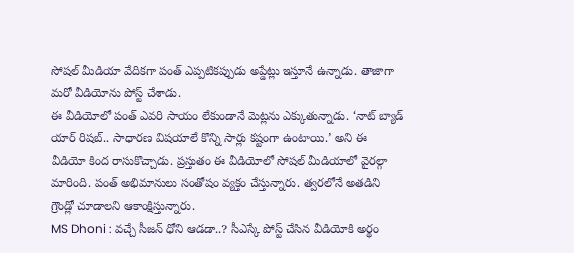సోషల్ మీడియా వేదికగా పంత్ ఎప్పటికప్పుడు అప్డేట్లు ఇస్తూనే ఉన్నాడు. తాజాగా మరో వీడియోను పోస్ట్ చేశాడు.
ఈ వీడియోలో పంత్ ఎవరి సాయం లేకుండానే మెట్లను ఎక్కుతున్నాడు. ‘నాట్ బ్యాడ్ యార్ రిషబ్.. సాధారణ విషయాలే కొన్ని సార్లు కష్టంగా ఉంటాయి.’ అని ఈ వీడియో కింద రాసుకొచ్చాడు. ప్రస్తుతం ఈ వీడియోలో సోషల్ మీడియాలో వైరల్గా మారింది. పంత్ అభిమానులు సంతోషం వ్యక్తం చేస్తున్నారు. త్వరలోనే అతడిని గ్రౌండ్లో చూడాలని ఆకాంక్షిస్తున్నారు.
MS Dhoni : వచ్చే సీజన్ ధోని ఆడడా..? సీఎస్కే పోస్ట్ చేసిన వీడియోకి అర్థం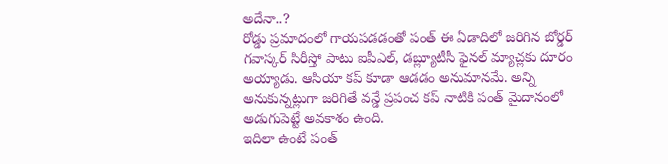అదేనా..?
రోడ్డు ప్రమాదంలో గాయపడడంతో పంత్ ఈ ఏడాదిలో జరిగిన బోర్డర్ గవాస్కర్ సిరీస్తో పాటు ఐపీఎల్, డబ్ల్యూటీసీ ఫైనల్ మ్యాచ్లకు దూరం అయ్యాడు. ఆసియా కప్ కూడా ఆడడం అనుమానమే. అన్ని అనుకున్నట్లుగా జరిగితే వన్డే ప్రపంచ కప్ నాటికి పంత్ మైదానంలో అడుగుపెట్టే అవకాశం ఉంది.
ఇదిలా ఉంటే పంత్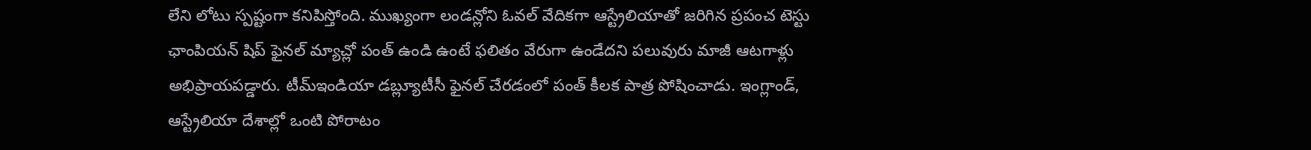లేని లోటు స్పష్టంగా కనిపిస్తోంది. ముఖ్యంగా లండన్లోని ఓవల్ వేదికగా ఆస్ట్రేలియాతో జరిగిన ప్రపంచ టెస్టు ఛాంపియన్ షిప్ ఫైనల్ మ్యాచ్లో పంత్ ఉండి ఉంటే ఫలితం వేరుగా ఉండేదని పలువురు మాజీ ఆటగాళ్లు అభిప్రాయపడ్డారు. టీమ్ఇండియా డబ్ల్యూటీసీ ఫైనల్ చేరడంలో పంత్ కీలక పాత్ర పోషించాడు. ఇంగ్లాండ్, ఆస్ట్రేలియా దేశాల్లో ఒంటి పోరాటం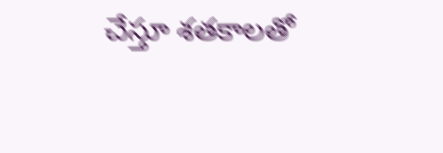చేస్తూ శతకాలతో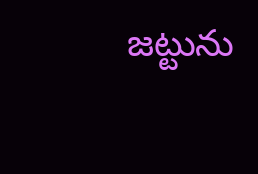జట్టును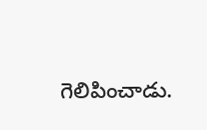గెలిపించాడు.